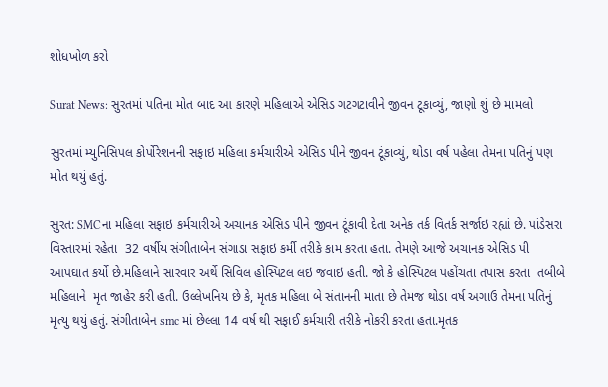શોધખોળ કરો

Surat News: સુરતમાં પતિના મોત બાદ આ કારણે મહિલાએ એસિડ ગટગટાવીને જીવન ટૂકાવ્યું, જાણો શું છે મામલો

સુરતમાં મ્યુનિસિપલ કોર્પોરેશનની સફાઇ મહિલા કર્મચારીએ એસિડ પીને જીવન ટૂંકાવ્યું, થોડા વર્ષ પહેલા તેમના પતિનું પણ મોત થયું હતું.

સુરત: SMCના મહિલા સફાઇ કર્મચારીએ અચાનક એસિડ પીને જીવન ટૂંકાવી દેતા અનેક તર્ક વિતર્ક સર્જાઇ રહ્યાં છે. પાંડેસરા વિસ્તારમાં રહેતા  32 વર્ષીય સંગીતાબેન સંગાડા સફાઇ કર્મી તરીકે કામ કરતા હતા. તેમણે આજે અચાનક એસિડ પી આપઘાત કર્યો છે.મહિલાને સારવાર અર્થે સિવિલ હોસ્પિટલ લઇ જવાઇ હતી. જો કે હોસ્પિટલ પહોંચતા તપાસ કરતા  તબીબે મહિલાને  મૃત જાહેર કરી હતી. ઉલ્લેખનિય છે કે, મૃતક મહિલા બે સંતાનની માતા છે તેમજ થોડા વર્ષ અગાઉ તેમના પતિનું મૃત્યુ થયું હતું. સંગીતાબેન smc માં છેલ્લા 14 વર્ષ થી સફાઈ કર્મચારી તરીકે નોકરી કરતા હતા.મૃતક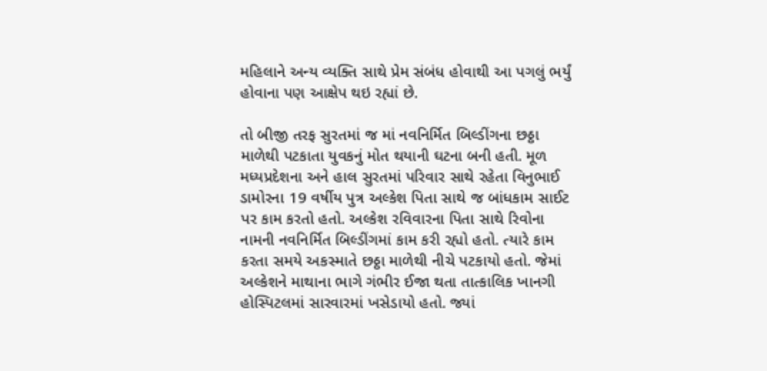મહિલાને અન્ય વ્યક્તિ સાથે પ્રેમ સંબંધ હોવાથી આ પગલું ભર્યું હોવાના પણ આક્ષેપ થઇ રહ્યાં છે.

તો બીજી તરફ સુરતમાં જ માં નવનિર્મિત બિલ્ડીંગના છઠ્ઠા માળેથી પટકાતા યુવકનું મોત થયાની ઘટના બની હતી. મૂળ મધ્યપ્રદેશના અને હાલ સુરતમાં પરિવાર સાથે રહેતા વિનુભાઈ ડામોરના 19 વર્ષીય પુત્ર અલ્કેશ પિતા સાથે જ બાંધકામ સાઈટ પર કામ કરતો હતો. અલ્કેશ રવિવારના પિતા સાથે રિવોના નામની નવનિર્મિત બિલ્ડીંગમાં કામ કરી રહ્યો હતો. ત્યારે કામ કરતા સમયે અકસ્માતે છઠ્ઠા માળેથી નીચે પટકાયો હતો. જેમાં અલ્કેશને માથાના ભાગે ગંભીર ઈજા થતા તાત્કાલિક ખાનગી હોસ્પિટલમાં સારવારમાં ખસેડાયો હતો. જ્યાં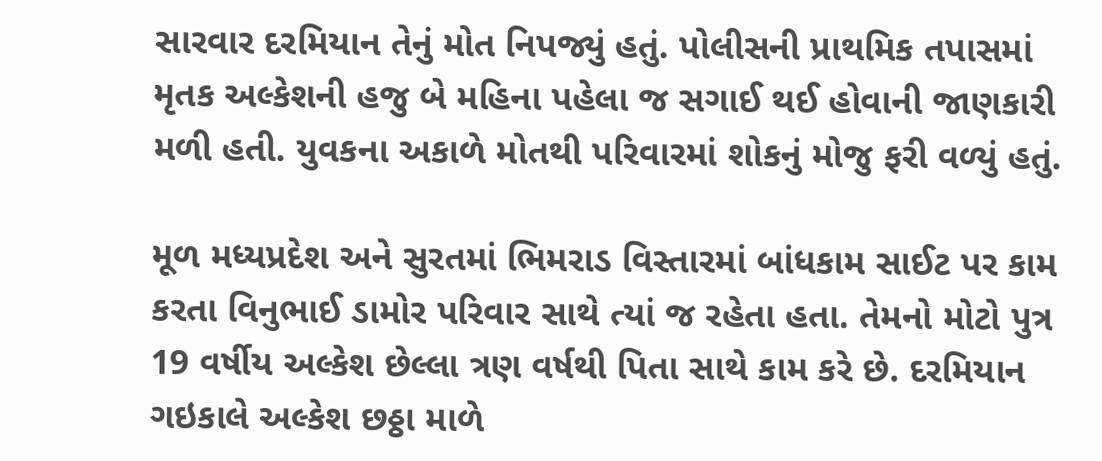સારવાર દરમિયાન તેનું મોત નિપજ્યું હતું. પોલીસની પ્રાથમિક તપાસમાં મૃતક અલ્કેશની હજુ બે મહિના પહેલા જ સગાઈ થઈ હોવાની જાણકારી મળી હતી. યુવકના અકાળે મોતથી પરિવારમાં શોકનું મોજુ ફરી વળ્યું હતું.

મૂળ મધ્યપ્રદેશ અને સુરતમાં ભિમરાડ વિસ્તારમાં બાંધકામ સાઈટ પર કામ કરતા વિનુભાઈ ડામોર પરિવાર સાથે ત્યાં જ રહેતા હતા. તેમનો મોટો પુત્ર 19 વર્ષીય અલ્કેશ છેલ્લા ત્રણ વર્ષથી પિતા સાથે કામ કરે છે. દરમિયાન ગઇકાલે અલ્કેશ છઠ્ઠા માળે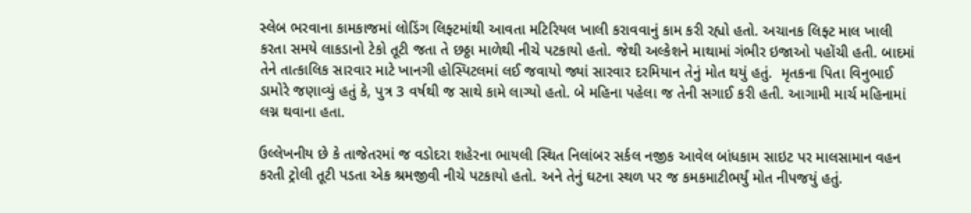સ્લેબ ભરવાના કામકાજમાં લોડિંગ લિફ્ટમાંથી આવતા મટિરિયલ ખાલી કરાવવાનું કામ કરી રહ્યો હતો. અચાનક લિફ્ટ માલ ખાલી કરતા સમયે લાકડાનો ટેકો તૂટી જતા તે છઠ્ઠા માળેથી નીચે પટકાયો હતો. જેથી અલ્કેશને માથામાં ગંભીર ઇજાઓ પહોંચી હતી. બાદમાં તેને તાત્કાલિક સારવાર માટે ખાનગી હોસ્પિટલમાં લઈ જવાયો જ્યાં સારવાર દરમિયાન તેનું મોત થયું હતું.  મૃતકના પિતા વિનુભાઈ ડામોરે જણાવ્યું હતું કે, પુત્ર 3 વર્ષથી જ સાથે કામે લાગ્યો હતો. બે મહિના પહેલા જ તેની સગાઈ કરી હતી. આગામી માર્ચ મહિનામાં લગ્ન થવાના હતા.

ઉલ્લેખનીય છે કે તાજેતરમાં જ વડોદરા શહેરના ભાયલી સ્થિત નિલાંબર સર્કલ નજીક આવેલ બાંધકામ સાઇટ પર માલસામાન વહન કરતી ટ્રોલી તૂટી પડતા એક શ્રમજીવી નીચે પટકાયો હતો. અને તેનું ઘટના સ્થળ પર જ કમકમાટીભર્યું મોત નીપજયું હતું.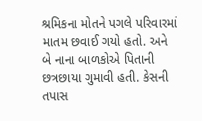શ્રમિકના મોતને પગલે પરિવારમાં માતમ છવાઈ ગયો હતો. અને બે નાના બાળકોએ પિતાની છત્રછાયા ગુમાવી હતી. કેસની તપાસ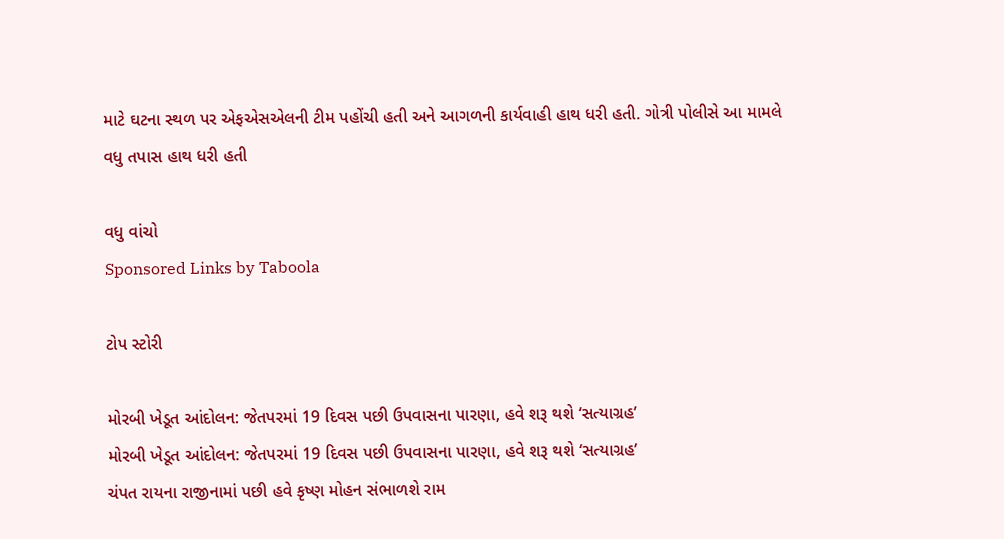માટે ઘટના સ્થળ પર એફએસએલની ટીમ પહોંચી હતી અને આગળની કાર્યવાહી હાથ ધરી હતી. ગોત્રી પોલીસે આ મામલે વધુ તપાસ હાથ ધરી હતી

વધુ વાંચો
Sponsored Links by Taboola

ટોપ સ્ટોરી

મોરબી ખેડૂત આંદોલન: જેતપરમાં 19 દિવસ પછી ઉપવાસના પારણા, હવે શરૂ થશે ‘સત્યાગ્રહ’
મોરબી ખેડૂત આંદોલન: જેતપરમાં 19 દિવસ પછી ઉપવાસના પારણા, હવે શરૂ થશે ‘સત્યાગ્રહ’
ચંપત રાયના રાજીનામાં પછી હવે કૃષ્ણ મોહન સંભાળશે રામ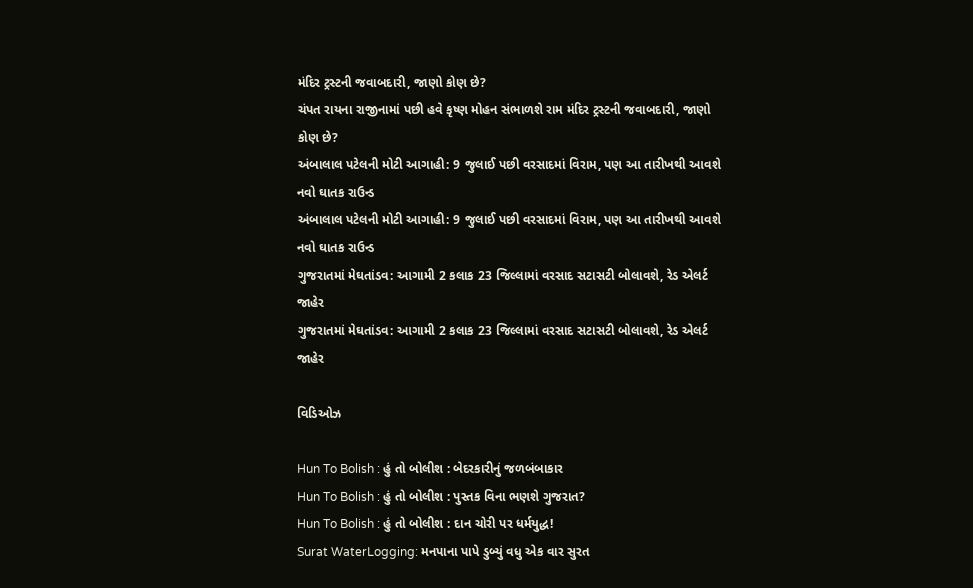મંદિર ટ્રસ્ટની જવાબદારી, જાણો કોણ છે?
ચંપત રાયના રાજીનામાં પછી હવે કૃષ્ણ મોહન સંભાળશે રામ મંદિર ટ્રસ્ટની જવાબદારી, જાણો કોણ છે?
અંબાલાલ પટેલની મોટી આગાહી: 9 જુલાઈ પછી વરસાદમાં વિરામ, પણ આ તારીખથી આવશે નવો ઘાતક રાઉન્ડ
અંબાલાલ પટેલની મોટી આગાહી: 9 જુલાઈ પછી વરસાદમાં વિરામ, પણ આ તારીખથી આવશે નવો ઘાતક રાઉન્ડ
ગુજરાતમાં મેઘતાંડવ: આગામી 2 કલાક 23 જિલ્લામાં વરસાદ સટાસટી બોલાવશે, રેડ એલર્ટ જાહેર
ગુજરાતમાં મેઘતાંડવ: આગામી 2 કલાક 23 જિલ્લામાં વરસાદ સટાસટી બોલાવશે, રેડ એલર્ટ જાહેર

વિડિઓઝ

Hun To Bolish : હું તો બોલીશ : બેદરકારીનું જળબંબાકાર
Hun To Bolish : હું તો બોલીશ : પુસ્તક વિના ભણશે ગુજરાત?
Hun To Bolish : હું તો બોલીશ : દાન ચોરી પર ધર્મયુદ્ધ!
Surat WaterLogging: મનપાના પાપે ડુબ્યું વધુ એક વાર સુરત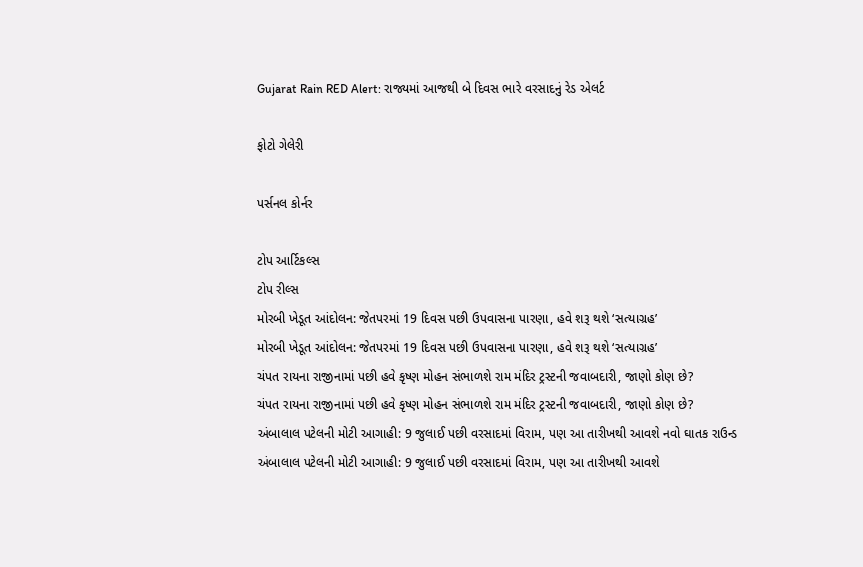Gujarat Rain RED Alert: રાજ્યમાં આજથી બે દિવસ ભારે વરસાદનું રેડ એલર્ટ

ફોટો ગેલેરી

પર્સનલ કોર્નર

ટોપ આર્ટિકલ્સ
ટોપ રીલ્સ
મોરબી ખેડૂત આંદોલન: જેતપરમાં 19 દિવસ પછી ઉપવાસના પારણા, હવે શરૂ થશે ‘સત્યાગ્રહ’
મોરબી ખેડૂત આંદોલન: જેતપરમાં 19 દિવસ પછી ઉપવાસના પારણા, હવે શરૂ થશે ‘સત્યાગ્રહ’
ચંપત રાયના રાજીનામાં પછી હવે કૃષ્ણ મોહન સંભાળશે રામ મંદિર ટ્રસ્ટની જવાબદારી, જાણો કોણ છે?
ચંપત રાયના રાજીનામાં પછી હવે કૃષ્ણ મોહન સંભાળશે રામ મંદિર ટ્રસ્ટની જવાબદારી, જાણો કોણ છે?
અંબાલાલ પટેલની મોટી આગાહી: 9 જુલાઈ પછી વરસાદમાં વિરામ, પણ આ તારીખથી આવશે નવો ઘાતક રાઉન્ડ
અંબાલાલ પટેલની મોટી આગાહી: 9 જુલાઈ પછી વરસાદમાં વિરામ, પણ આ તારીખથી આવશે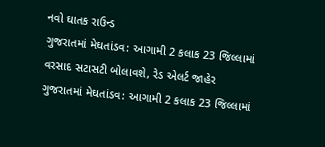નવો ઘાતક રાઉન્ડ
ગુજરાતમાં મેઘતાંડવ: આગામી 2 કલાક 23 જિલ્લામાં વરસાદ સટાસટી બોલાવશે, રેડ એલર્ટ જાહેર
ગુજરાતમાં મેઘતાંડવ: આગામી 2 કલાક 23 જિલ્લામાં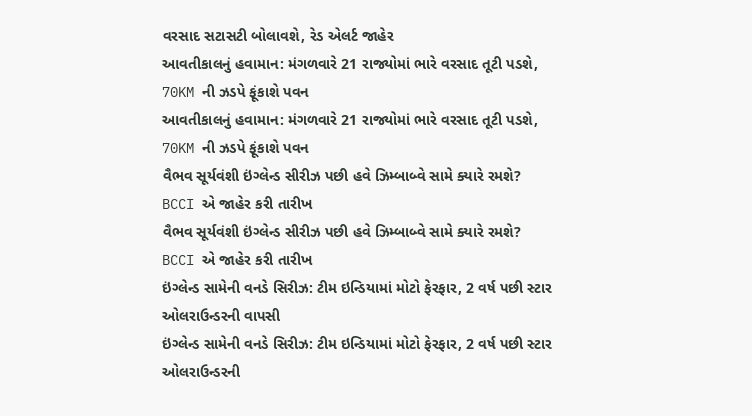વરસાદ સટાસટી બોલાવશે, રેડ એલર્ટ જાહેર
આવતીકાલનું હવામાન: મંગળવારે 21 રાજ્યોમાં ભારે વરસાદ તૂટી પડશે, 70KM ની ઝડપે ફૂંકાશે પવન
આવતીકાલનું હવામાન: મંગળવારે 21 રાજ્યોમાં ભારે વરસાદ તૂટી પડશે, 70KM ની ઝડપે ફૂંકાશે પવન
વૈભવ સૂર્યવંશી ઇંગ્લેન્ડ સીરીઝ પછી હવે ઝિમ્બાબ્વે સામે ક્યારે રમશે? BCCI એ જાહેર કરી તારીખ
વૈભવ સૂર્યવંશી ઇંગ્લેન્ડ સીરીઝ પછી હવે ઝિમ્બાબ્વે સામે ક્યારે રમશે? BCCI એ જાહેર કરી તારીખ
ઇંગ્લેન્ડ સામેની વનડે સિરીઝ: ટીમ ઇન્ડિયામાં મોટો ફેરફાર, 2 વર્ષ પછી સ્ટાર ઓલરાઉન્ડરની વાપસી
ઇંગ્લેન્ડ સામેની વનડે સિરીઝ: ટીમ ઇન્ડિયામાં મોટો ફેરફાર, 2 વર્ષ પછી સ્ટાર ઓલરાઉન્ડરની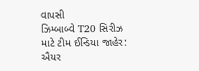વાપસી
ઝિમ્બાબ્વે T20 સિરીઝ માટે ટીમ ઈન્ડિયા જાહેર: ઐયર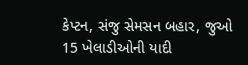કેપ્ટન, સંજુ સેમસન બહાર, જુઓ 15 ખેલાડીઓની યાદી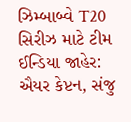ઝિમ્બાબ્વે T20 સિરીઝ માટે ટીમ ઈન્ડિયા જાહેર: ઐયર કેપ્ટન, સંજુ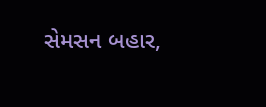સેમસન બહાર,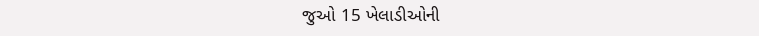જુઓ 15 ખેલાડીઓની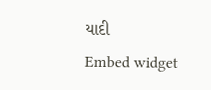યાદી
Embed widget